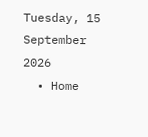Tuesday, 15 September 2026
  • Home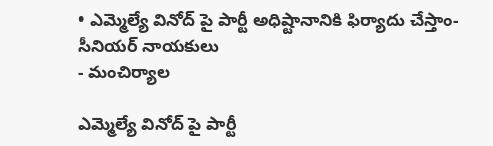• ఎమ్మెల్యే వినోద్ పై పార్టీ అధిష్టానానికి ఫిర్యాదు చేస్తాం-సీనియర్ నాయకులు
- మంచిర్యాల

ఎమ్మెల్యే వినోద్ పై పార్టీ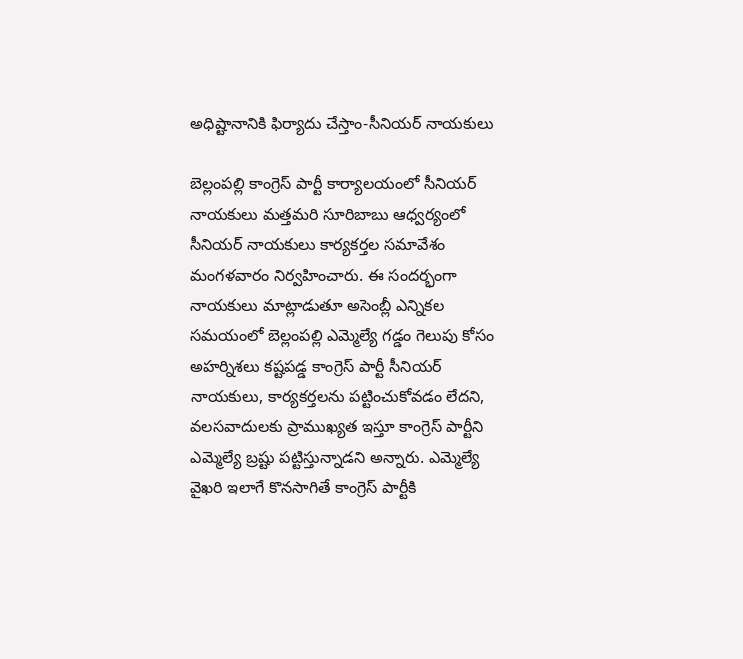అధిష్టానానికి ఫిర్యాదు చేస్తాం-సీనియర్ నాయకులు

బెల్లంపల్లి కాంగ్రెస్ పార్టీ కార్యాలయంలో సీనియర్ నాయకులు మత్తమరి సూరిబాబు ఆధ్వర్యంలో సీనియర్ నాయకులు కార్యకర్తల సమావేశం మంగళవారం నిర్వహించారు. ఈ సందర్భంగా నాయకులు మాట్లాడుతూ అసెంబ్లీ ఎన్నికల సమయంలో బెల్లంపల్లి ఎమ్మెల్యే గడ్డం గెలుపు కోసం అహర్నిశలు కష్టపడ్డ కాంగ్రెస్ పార్టీ సీనియర్ నాయకులు, కార్యకర్తలను పట్టించుకోవడం లేదని, వలసవాదులకు ప్రాముఖ్యత ఇస్తూ కాంగ్రెస్ పార్టీని ఎమ్మెల్యే బ్రష్టు పట్టిస్తున్నాడని అన్నారు. ఎమ్మెల్యే వైఖరి ఇలాగే కొనసాగితే కాంగ్రెస్ పార్టీకి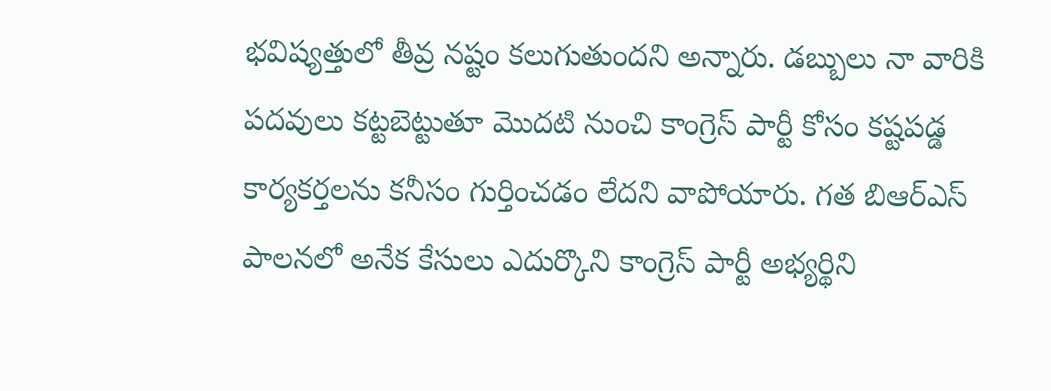భవిష్యత్తులో తీవ్ర నష్టం కలుగుతుందని అన్నారు. డబ్బులు నా వారికి పదవులు కట్టబెట్టుతూ మొదటి నుంచి కాంగ్రెస్ పార్టీ కోసం కష్టపడ్డ కార్యకర్తలను కనీసం గుర్తించడం లేదని వాపోయారు. గత బిఆర్ఎస్ పాలనలో అనేక కేసులు ఎదుర్కొని కాంగ్రెస్ పార్టీ అభ్యర్థిని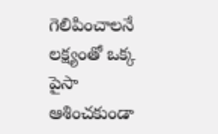గెలిపించాలనే లక్ష్యంతో ఒక్క పైసా ఆశించకుండా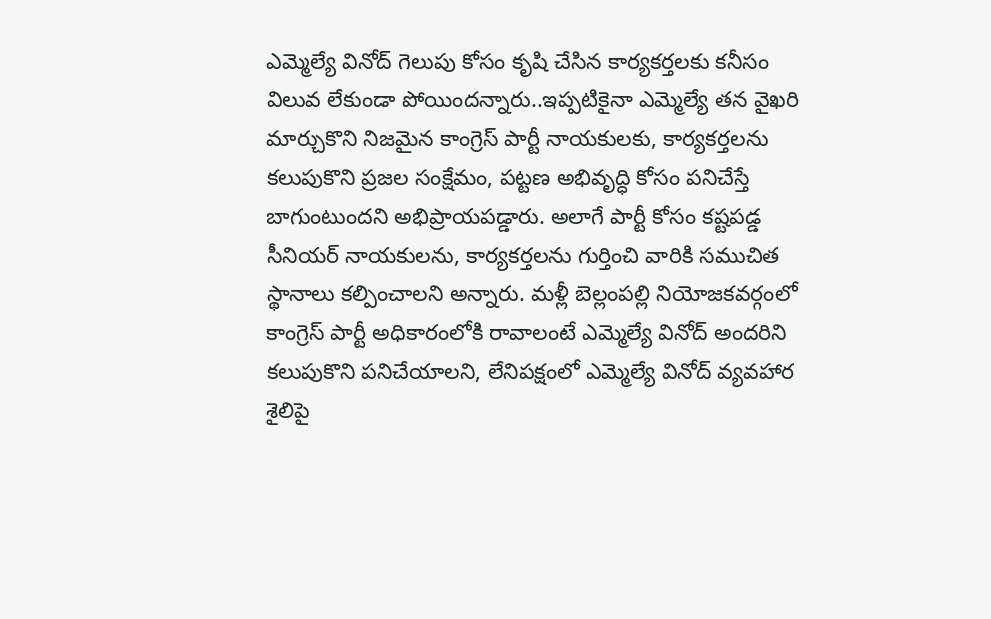ఎమ్మెల్యే వినోద్ గెలుపు కోసం కృషి చేసిన కార్యకర్తలకు కనీసం విలువ లేకుండా పోయిందన్నారు..ఇప్పటికైనా ఎమ్మెల్యే తన వైఖరి మార్చుకొని నిజమైన కాంగ్రెస్ పార్టీ నాయకులకు, కార్యకర్తలను కలుపుకొని ప్రజల సంక్షేమం, పట్టణ అభివృద్ధి కోసం పనిచేస్తే బాగుంటుందని అభిప్రాయపడ్డారు. అలాగే పార్టీ కోసం కష్టపడ్డ సీనియర్ నాయకులను, కార్యకర్తలను గుర్తించి వారికి సముచిత స్థానాలు కల్పించాలని అన్నారు. మళ్లీ బెల్లంపల్లి నియోజకవర్గంలో కాంగ్రెస్ పార్టీ అధికారంలోకి రావాలంటే ఎమ్మెల్యే వినోద్ అందరిని కలుపుకొని పనిచేయాలని, లేనిపక్షంలో ఎమ్మెల్యే వినోద్ వ్యవహార శైలిపై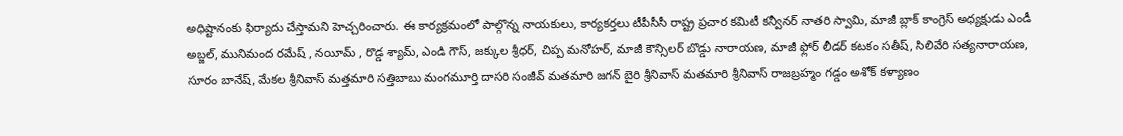అధిష్టానంకు ఫిర్యాదు చేస్తామని హెచ్చరించారు. ఈ కార్యక్రమంలో పాల్గొన్న నాయకులు, కార్యకర్తలు టీపీసీసీ రాష్ట్ర ప్రచార కమిటీ కన్వీనర్ నాతరి స్వామి, మాజీ బ్లాక్ కాంగ్రెస్ అధ్యక్షుడు ఎండీ అబ్జల్, మునిమంద రమేష్ , నయీమ్ , రొడ్డ శ్యామ్, ఎండి గౌస్, జక్కుల శ్రీధర్, చిప్ప మనోహర్, మాజీ కౌన్సిలర్ బొడ్డు నారాయణ, మాజీ ఫ్లోర్ లీడర్ కటకం సతీష్, సిలివేరి సత్యనారాయణ, సూరం బానేష్, మేకల శ్రీనివాస్ మత్తమారి సత్తిబాబు మంగమూర్తి దాసరి సంజీవ్ మతమారి జగన్ బైరి శ్రీనివాస్ మతమారి శ్రీనివాస్ రాజబ్రహ్మం గడ్డం అశోక్ కళ్యాణం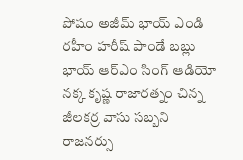పోషం అజీమ్ భాయ్ ఎండి రహీం హరీష్ పాండే బబ్లు భాయ్ ఆర్ఎం సింగ్ ఆడియో నక్క కృష్ణ రాజారత్నం చిన్న జీలకర్ర వాసు సబ్బని రాజనర్సు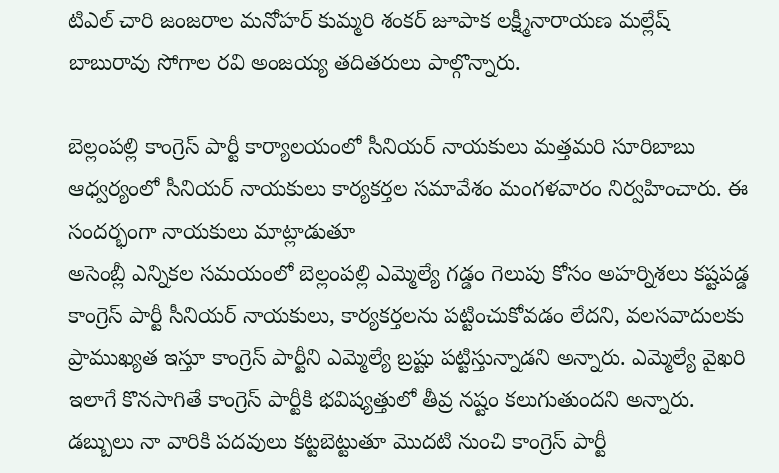టిఎల్ చారి జంజరాల మనోహర్ కుమ్మరి శంకర్ జూపాక లక్ష్మీనారాయణ మల్లేష్ బాబురావు సోగాల రవి అంజయ్య తదితరులు పాల్గొన్నారు.

బెల్లంపల్లి కాంగ్రెస్ పార్టీ కార్యాలయంలో సీనియర్ నాయకులు మత్తమరి సూరిబాబు ఆధ్వర్యంలో సీనియర్ నాయకులు కార్యకర్తల సమావేశం మంగళవారం నిర్వహించారు. ఈ సందర్భంగా నాయకులు మాట్లాడుతూ
అసెంబ్లీ ఎన్నికల సమయంలో బెల్లంపల్లి ఎమ్మెల్యే గడ్డం గెలుపు కోసం అహర్నిశలు కష్టపడ్డ కాంగ్రెస్ పార్టీ సీనియర్ నాయకులు, కార్యకర్తలను పట్టించుకోవడం లేదని, వలసవాదులకు ప్రాముఖ్యత ఇస్తూ కాంగ్రెస్ పార్టీని ఎమ్మెల్యే బ్రష్టు పట్టిస్తున్నాడని అన్నారు. ఎమ్మెల్యే వైఖరి ఇలాగే కొనసాగితే కాంగ్రెస్ పార్టీకి భవిష్యత్తులో తీవ్ర నష్టం కలుగుతుందని అన్నారు. డబ్బులు నా వారికి పదవులు కట్టబెట్టుతూ మొదటి నుంచి కాంగ్రెస్ పార్టీ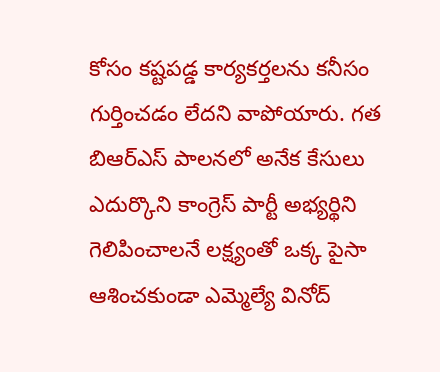కోసం కష్టపడ్డ కార్యకర్తలను కనీసం గుర్తించడం లేదని వాపోయారు. గత బిఆర్ఎస్ పాలనలో అనేక కేసులు ఎదుర్కొని కాంగ్రెస్ పార్టీ అభ్యర్థిని గెలిపించాలనే లక్ష్యంతో ఒక్క పైసా ఆశించకుండా ఎమ్మెల్యే వినోద్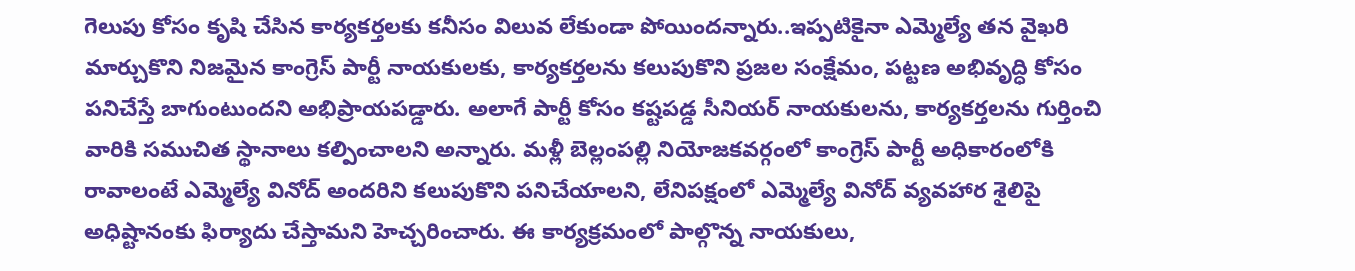గెలుపు కోసం కృషి చేసిన కార్యకర్తలకు కనీసం విలువ లేకుండా పోయిందన్నారు..ఇప్పటికైనా ఎమ్మెల్యే తన వైఖరి మార్చుకొని నిజమైన కాంగ్రెస్ పార్టీ నాయకులకు, కార్యకర్తలను కలుపుకొని ప్రజల సంక్షేమం, పట్టణ అభివృద్ధి కోసం పనిచేస్తే బాగుంటుందని అభిప్రాయపడ్డారు. అలాగే పార్టీ కోసం కష్టపడ్డ సీనియర్ నాయకులను, కార్యకర్తలను గుర్తించి వారికి సముచిత స్థానాలు కల్పించాలని అన్నారు. మళ్లీ బెల్లంపల్లి నియోజకవర్గంలో కాంగ్రెస్ పార్టీ అధికారంలోకి రావాలంటే ఎమ్మెల్యే వినోద్ అందరిని కలుపుకొని పనిచేయాలని, లేనిపక్షంలో ఎమ్మెల్యే వినోద్ వ్యవహార శైలిపై అధిష్టానంకు ఫిర్యాదు చేస్తామని హెచ్చరించారు. ఈ కార్యక్రమంలో పాల్గొన్న నాయకులు,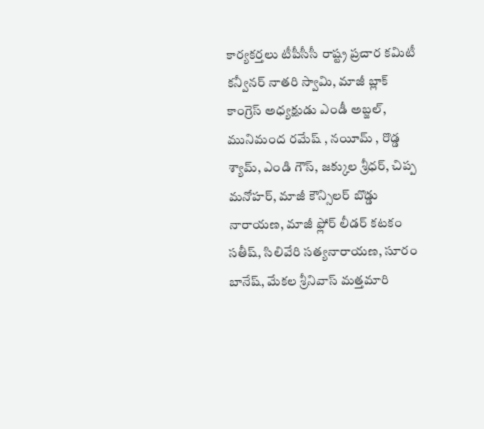కార్యకర్తలు టీపీసీసీ రాష్ట్ర ప్రచార కమిటీ కన్వీనర్ నాతరి స్వామి, మాజీ బ్లాక్ కాంగ్రెస్ అధ్యక్షుడు ఎండీ అబ్జల్, మునిమంద రమేష్ , నయీమ్ , రొడ్డ శ్యామ్, ఎండి గౌస్, జక్కుల శ్రీధర్, చిప్ప మనోహర్, మాజీ కౌన్సిలర్ బొడ్డు నారాయణ, మాజీ ఫ్లోర్ లీడర్ కటకం సతీష్, సిలివేరి సత్యనారాయణ, సూరం బానేష్, మేకల శ్రీనివాస్ మత్తమారి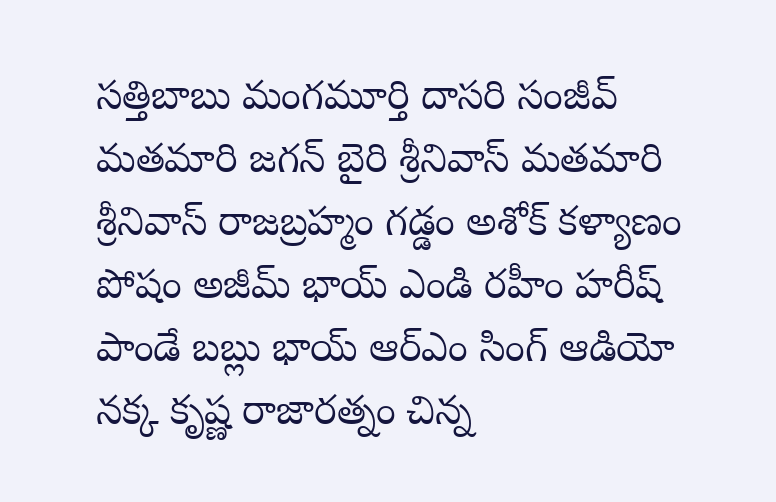సత్తిబాబు మంగమూర్తి దాసరి సంజీవ్ మతమారి జగన్ బైరి శ్రీనివాస్ మతమారి శ్రీనివాస్ రాజబ్రహ్మం గడ్డం అశోక్ కళ్యాణం పోషం అజీమ్ భాయ్ ఎండి రహీం హరీష్ పాండే బబ్లు భాయ్ ఆర్ఎం సింగ్ ఆడియో నక్క కృష్ణ రాజారత్నం చిన్న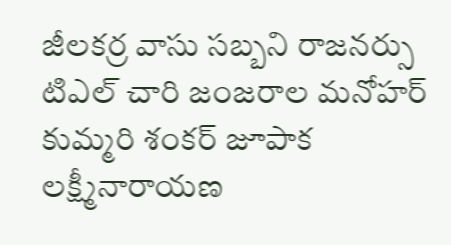జీలకర్ర వాసు సబ్బని రాజనర్సు టిఎల్ చారి జంజరాల మనోహర్ కుమ్మరి శంకర్ జూపాక లక్ష్మీనారాయణ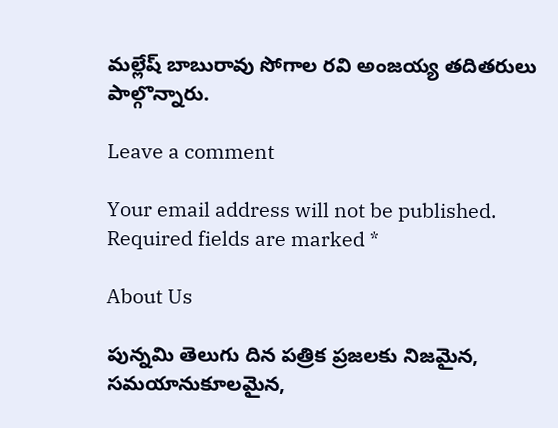మల్లేష్ బాబురావు సోగాల రవి అంజయ్య తదితరులు పాల్గొన్నారు.

Leave a comment

Your email address will not be published. Required fields are marked *

About Us

పున్నమి తెలుగు దిన పత్రిక ప్రజలకు నిజమైన, సమయానుకూలమైన,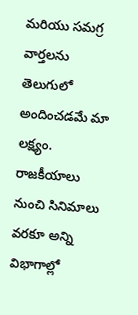మరియు సమగ్ర వార్తలను తెలుగులో అందించడమే మా లక్ష్యం.
రాజకీయాలు నుంచి సినిమాలు వరకూ అన్ని విభాగాల్లో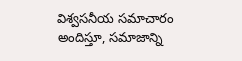విశ్వసనీయ సమాచారం అందిస్తూ, సమాజాన్ని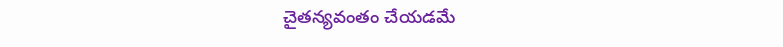చైతన్యవంతం చేయడమే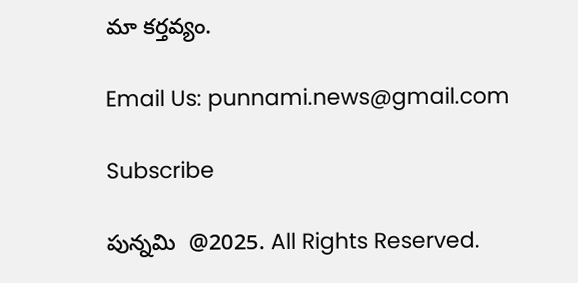మా కర్తవ్యం.

Email Us: punnami.news@gmail.com

Subscribe

పున్నమి  @2025. All Rights Reserved.